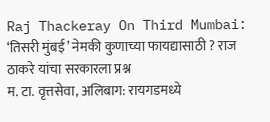Raj Thackeray On Third Mumbai: ‘तिसरी मुंबई’ नेमकी कुणाच्या फायद्यासाठी ? राज ठाकरे यांचा सरकारला प्रश्न
म. टा. वृत्तसेवा, अलिबाग: रायगडमध्ये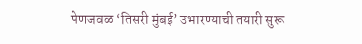पेणजवळ ‘तिसरी मुंबई’ उभारण्याची तयारी सुरू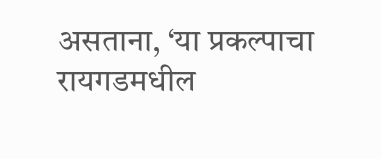असताना, ‘या प्रकल्पाचा रायगडमधील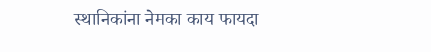स्थानिकांना नेमका काय फायदा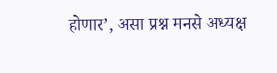होणार’, असा प्रश्न मनसे अध्यक्ष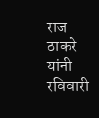राज ठाकरे यांनी रविवारी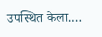उपस्थित केला.…